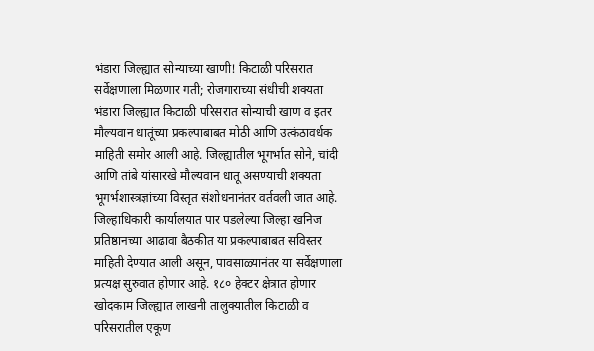भंडारा जिल्ह्यात सोन्याच्या खाणी! किटाळी परिसरात सर्वेक्षणाला मिळणार गती; रोजगाराच्या संधीची शक्यता
भंडारा जिल्ह्यात किटाळी परिसरात सोन्याची खाण व इतर मौल्यवान धातूंच्या प्रकल्पाबाबत मोठी आणि उत्कंठावर्धक माहिती समोर आली आहे. जिल्ह्यातील भूगर्भात सोने, चांदी आणि तांबे यांसारखे मौल्यवान धातू असण्याची शक्यता भूगर्भशास्त्रज्ञांच्या विस्तृत संशोधनानंतर वर्तवली जात आहे. जिल्हाधिकारी कार्यालयात पार पडलेल्या जिल्हा खनिज प्रतिष्ठानच्या आढावा बैठकीत या प्रकल्पाबाबत सविस्तर माहिती देण्यात आली असून, पावसाळ्यानंतर या सर्वेक्षणाला प्रत्यक्ष सुरुवात होणार आहे. १८० हेक्टर क्षेत्रात होणार खोदकाम जिल्ह्यात लाखनी तालुक्यातील किटाळी व परिसरातील एकूण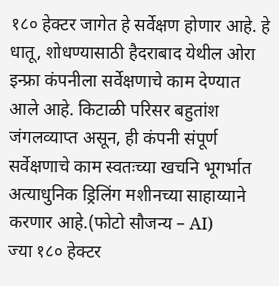१८० हेक्टर जागेत हे सर्वेक्षण होणार आहे. हे धातू, शोधण्यासाठी हैदराबाद येथील ओरा इन्फ्रा कंपनीला सर्वेक्षणाचे काम देण्यात आले आहे. किटाळी परिसर बहुतांश जंगलव्याप्त असून, ही कंपनी संपूर्ण सर्वेक्षणाचे काम स्वतःच्या खचनि भूगर्भात अत्याधुनिक ड्रिलिंग मशीनच्या साहाय्याने करणार आहे.(फोटो सौजन्य – AI)
ज्या १८० हेक्टर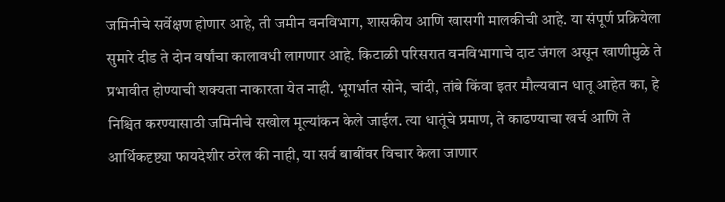जमिनीचे सर्वेक्षण होणार आहे, ती जमीन वनविभाग, शासकीय आणि खासगी मालकीची आहे. या संपूर्ण प्रक्रियेला सुमारे दीड ते दोन वर्षांचा कालावधी लागणार आहे. किटाळी परिसरात वनविभागाचे दाट जंगल असून खाणीमुळे ते प्रभावीत होण्याची शक्यता नाकारता येत नाही. भूगर्भात सोने, चांदी, तांबे किंवा इतर मौल्यवान धातू आहेत का, हे निश्चित करण्यासाठी जमिनीचे सखोल मूल्यांकन केले जाईल. त्या धातूंचे प्रमाण, ते काढण्याचा खर्च आणि ते आर्थिकदृष्ट्या फायदेशीर ठरेल की नाही, या सर्व बाबींवर विचार केला जाणार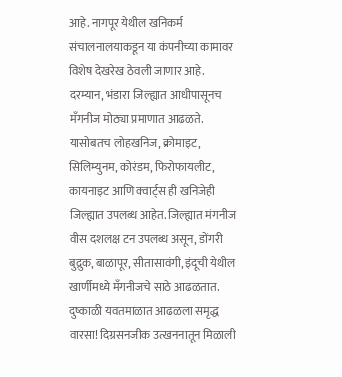आहे. नागपूर येथील खनिकर्म संचालनालयाकडून या कंपनीच्या कामावर विशेष देखरेख ठेवली जाणार आहे.
दरम्यान, भंडारा जिल्ह्यात आधीपासूनच मँगनीज मोठ्या प्रमाणात आढळते. यासोबतच लोहखनिज, क्रोमाइट, सिलिम्युनम, कोरंडम, फिरोफायलीट, कायनाइट आणि क्वार्ट्स ही खनिजेही जिल्ह्यात उपलब्ध आहेत. जिल्ह्यात मंगनीज वीस दशलक्ष टन उपलब्ध असून, डोंगरी बुद्रुक, बाळापूर, सीतासावंगी, इंदूची येथील खार्णीमध्ये मँगनीजचे साठे आढळतात.
दुष्काळी यवतमाळात आढळला समृद्ध वारसा! दिग्रसनजीक उत्खननातून मिळाली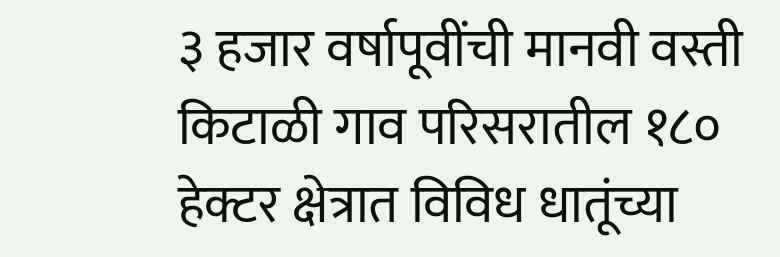३ हजार वर्षापूवींची मानवी वस्ती
किटाळी गाव परिसरातील १८० हेक्टर क्षेत्रात विविध धातूंच्या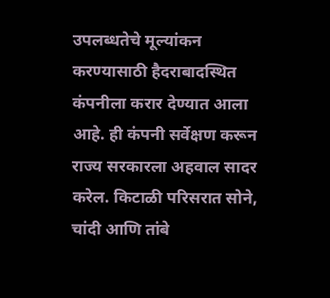उपलब्धतेचे मूल्यांकन करण्यासाठी हैदराबादस्थित कंपनीला करार देण्यात आला आहे. ही कंपनी सर्वेक्षण करून राज्य सरकारला अहवाल सादर करेल. किटाळी परिसरात सोने, चांदी आणि तांबे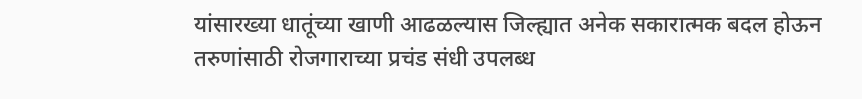यांसारख्या धातूंच्या खाणी आढळल्यास जिल्ह्यात अनेक सकारात्मक बदल होऊन तरुणांसाठी रोजगाराच्या प्रचंड संधी उपलब्ध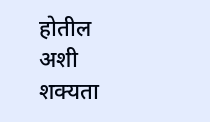होतील अशी शक्यता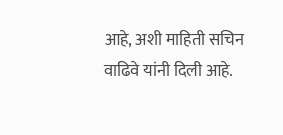आहे, अशी माहिती सचिन वाढिवे यांनी दिली आहे.